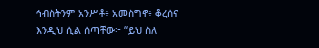ኅብስትንም አንሥቶ፥ አመስግኖ፥ ቆረሰና እንዲህ ሲል ሰጣቸው፦ “ይህ ስለ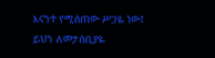እናንተ የሚሰጠው ሥጋዬ ነው፤ ይህን ለመታሰቢያዬ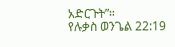አድርጉት”።
የሉቃስ ወንጌል 22:19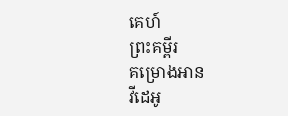គេហ៍
ព្រះគម្ពីរ
គម្រោងអាន
វីដេអូ